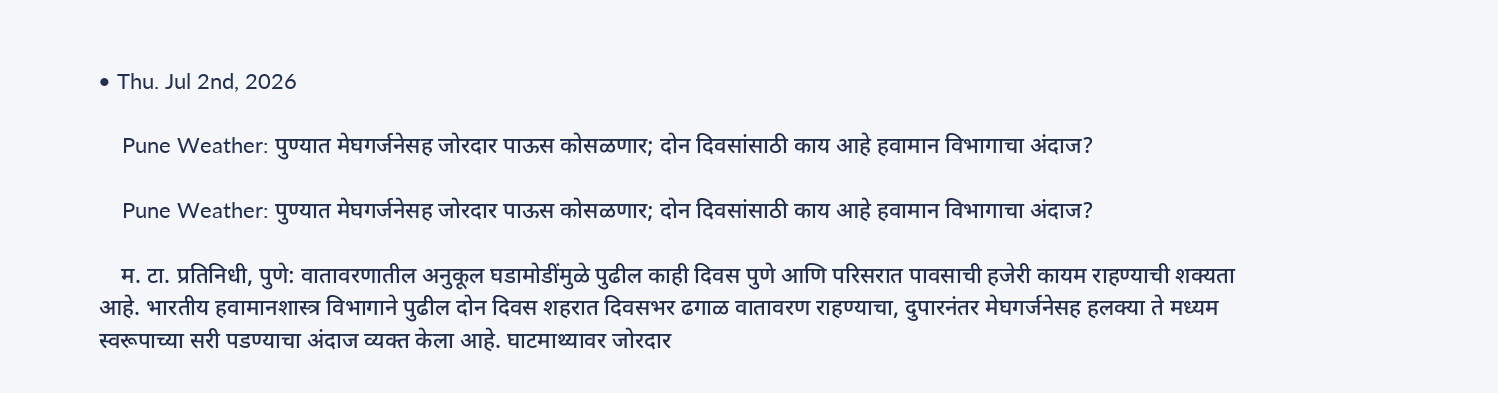• Thu. Jul 2nd, 2026

    Pune Weather: पुण्यात मेघगर्जनेसह जोरदार पाऊस कोसळणार; दोन दिवसांसाठी काय आहे हवामान विभागाचा अंदाज?

    Pune Weather: पुण्यात मेघगर्जनेसह जोरदार पाऊस कोसळणार; दोन दिवसांसाठी काय आहे हवामान विभागाचा अंदाज?

    म. टा. प्रतिनिधी, पुणे: वातावरणातील अनुकूल घडामोडींमुळे पुढील काही दिवस पुणे आणि परिसरात पावसाची हजेरी कायम राहण्याची शक्यता आहे. भारतीय हवामानशास्त्र विभागाने पुढील दोन दिवस शहरात दिवसभर ढगाळ वातावरण राहण्याचा, दुपारनंतर मेघगर्जनेसह हलक्या ते मध्यम स्वरूपाच्या सरी पडण्याचा अंदाज व्यक्त केला आहे. घाटमाथ्यावर जोरदार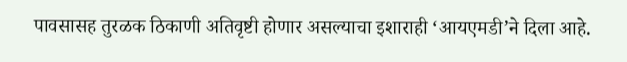पावसासह तुरळक ठिकाणी अतिवृष्टी होणार असल्याचा इशाराही ‘आयएमडी’ने दिला आहे.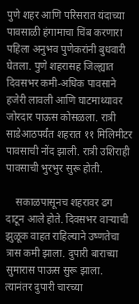पुणे शहर आणि परिसरात यंदाच्या पावसाळी हंगामाचा चिंब करणारा पहिला अनुभव पुणेकरांनी बुधवारी घेतला. पुणे शहरासह जिल्ह्यात दिवसभर कमी-अधिक पावसाने हजेरी लावली आणि घाटमाथ्यावर जोरदार पाऊस कोसळला. रात्री साडेआठपर्यंत शहरात ११ मिलिमीटर पावसाची नोंद झाली. रात्री उशिराही पावसाची भुरभुर सुरू होती.

    सकाळपासूनच शहरावर ढग दाटून आले होते. दिवसभर वाऱ्याची झुळूक वाहत राहिल्याने उष्णतेचा त्रास कमी झाला. दुपारी बाराच्या सुमारास पाऊस सुरू झाला. त्यानंतर दुपारी चारच्या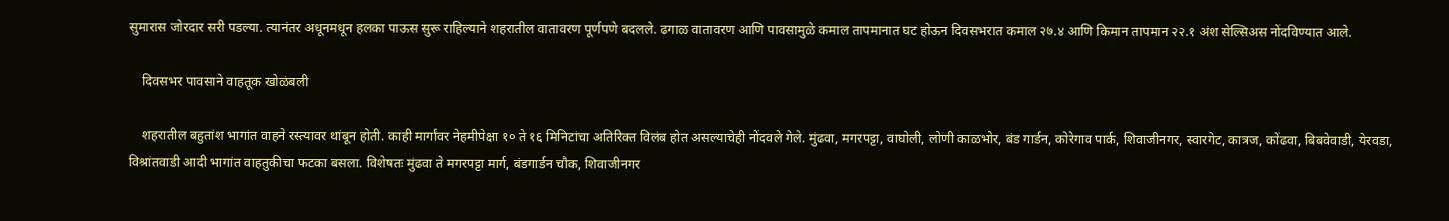सुमारास जोरदार सरी पडल्या. त्यानंतर अधूनमधून हलका पाऊस सुरू राहिल्याने शहरातील वातावरण पूर्णपणे बदलले. ढगाळ वातावरण आणि पावसामुळे कमाल तापमानात घट होऊन दिवसभरात कमाल २७.४ आणि किमान तापमान २२.१ अंश सेल्सिअस नोंदविण्यात आले.

    दिवसभर पावसाने वाहतूक खोळंबली

    शहरातील बहुतांश भागांत वाहने रस्त्यावर थांबून होती. काही मार्गांवर नेहमीपेक्षा १० ते १६ मिनिटांचा अतिरिक्त विलंब होत असल्याचेही नोंदवले गेले. मुंढवा, मगरपट्टा, वाघोली, लोणी काळभोर, बंड गार्डन, कोरेगाव पार्क, शिवाजीनगर, स्वारगेट, कात्रज, कोंढवा, बिबवेवाडी, येरवडा, विश्रांतवाडी आदी भागांत वाहतुकीचा फटका बसला. विशेषतः मुंढवा ते मगरपट्टा मार्ग, बंडगार्डन चौक, शिवाजीनगर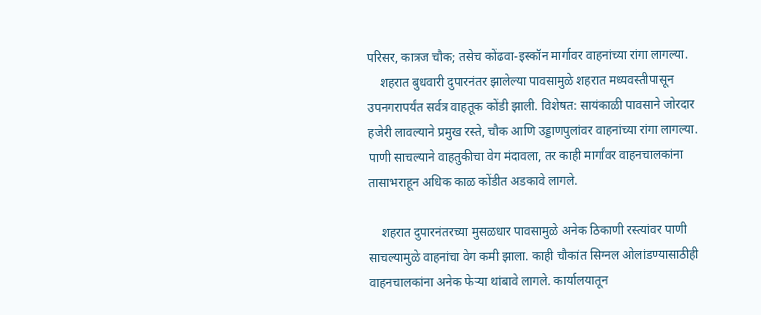परिसर, कात्रज चौक; तसेच कोंढवा-इस्कॉन मार्गावर वाहनांच्या रांगा लागल्या.
    शहरात बुधवारी दुपारनंतर झालेल्या पावसामुळे शहरात मध्यवस्तीपासून उपनगरापर्यंत सर्वत्र वाहतूक कोंडी झाली. विशेषत: सायंकाळी पावसाने जोरदार हजेरी लावल्याने प्रमुख रस्ते, चौक आणि उड्डाणपुलांवर वाहनांच्या रांगा लागल्या. पाणी साचल्याने वाहतुकीचा वेग मंदावला, तर काही मार्गांवर वाहनचालकांना तासाभराहून अधिक काळ कोंडीत अडकावे लागले.

    शहरात दुपारनंतरच्या मुसळधार पावसामुळे अनेक ठिकाणी रस्त्यांवर पाणी साचल्यामुळे वाहनांचा वेग कमी झाला. काही चौकांत सिग्नल ओलांडण्यासाठीही वाहनचालकांना अनेक फेऱ्या थांबावे लागले. कार्यालयातून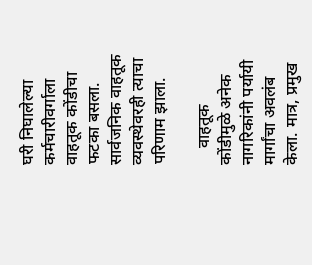घरी निघालेल्या कर्मचारीवर्गाला वाहतूक कोंडीचा फटका बसला. सार्वजनिक वाहतूक व्यवस्थेवरही त्याचा परिणाम झाला.

    वाहतूक कोंडीमुळे अनेक नागरिकांनी पर्यायी मार्गांचा अवलंब केला. मात्र, प्रमुख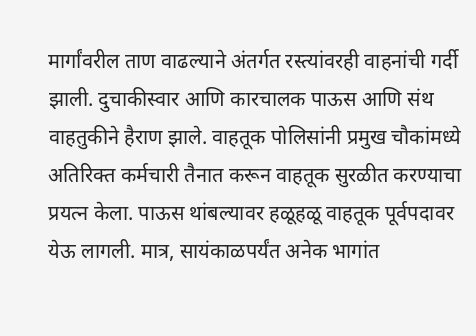मार्गांवरील ताण वाढल्याने अंतर्गत रस्त्यांवरही वाहनांची गर्दी झाली. दुचाकीस्वार आणि कारचालक पाऊस आणि संथ वाहतुकीने हैराण झाले. वाहतूक पोलिसांनी प्रमुख चौकांमध्ये अतिरिक्त कर्मचारी तैनात करून वाहतूक सुरळीत करण्याचा प्रयत्न केला. पाऊस थांबल्यावर हळूहळू वाहतूक पूर्वपदावर येऊ लागली. मात्र, सायंकाळपर्यंत अनेक भागांत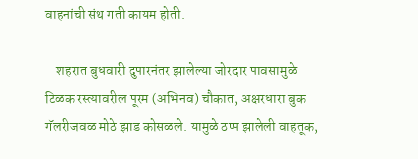वाहनांची संथ गती कायम होती.

    शहरात बुधवारी दुपारनंतर झालेल्या जोरदार पावसामुळे टिळक रस्त्यावरील पूरम (अभिनव) चौकात, अक्षरधारा बुक गॅलरीजवळ मोठे झाड कोसळले. यामुळे ठप्प झालेली वाहतूक,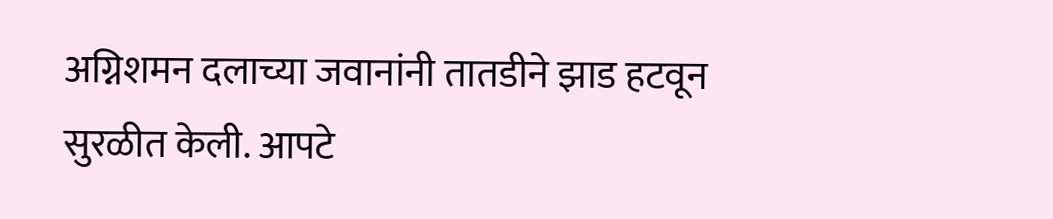अग्निशमन दलाच्या जवानांनी तातडीने झाड हटवून सुरळीत केली. आपटे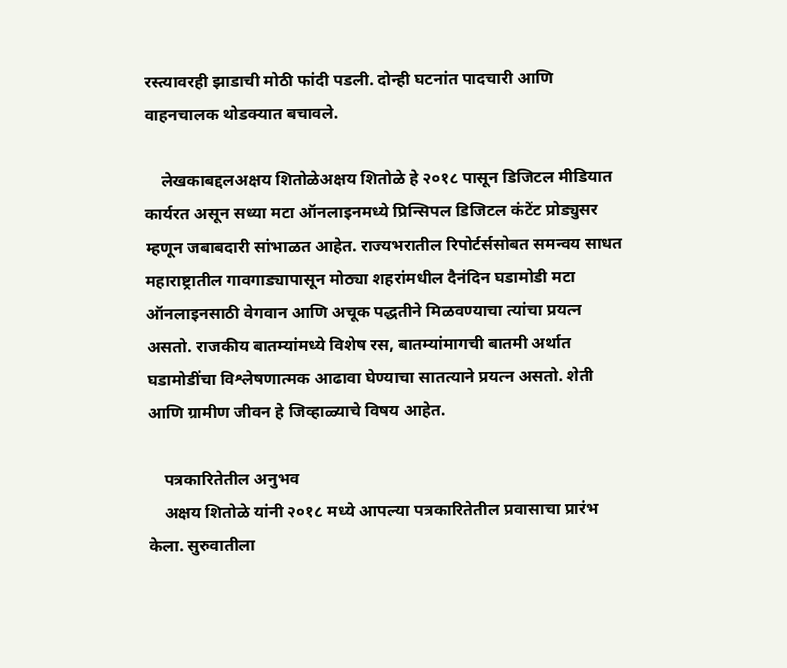रस्त्यावरही झाडाची मोठी फांदी पडली. दोन्ही घटनांत पादचारी आणि वाहनचालक थोडक्यात बचावले.

    लेखकाबद्दलअक्षय शितोळेअक्षय शितोळे हे २०१८ पासून डिजिटल मीडियात कार्यरत असून सध्या मटा ऑनलाइनमध्ये प्रिन्सिपल डिजिटल कंटेंट प्रोड्युसर म्हणून जबाबदारी सांभाळत आहेत. राज्यभरातील रिपोर्टर्ससोबत समन्वय साधत महाराष्ट्रातील गावगाड्यापासून मोठ्या शहरांमधील दैनंदिन घडामोडी मटा ऑनलाइनसाठी वेगवान आणि अचूक पद्धतीने मिळवण्याचा त्यांचा प्रयत्न असतो. राजकीय बातम्यांमध्ये विशेष रस, बातम्यांमागची बातमी अर्थात घडामोडींचा विश्लेषणात्मक आढावा घेण्याचा सातत्याने प्रयत्न असतो. शेती आणि ग्रामीण जीवन हे जिव्हाळ्याचे विषय आहेत.

    पत्रकारितेतील अनुभव
    अक्षय शितोळे यांनी २०१८ मध्ये आपल्या पत्रकारितेतील प्रवासाचा प्रारंभ केला. सुरुवातीला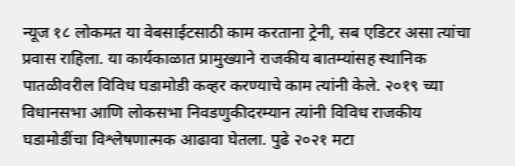न्यूज १८ लोकमत या वेबसाईटसाठी काम करताना ट्रेनी, सब एडिटर असा त्यांचा प्रवास राहिला. या कार्यकाळात प्रामुख्याने राजकीय बातम्यांसह स्थानिक पातळीवरील विविध घडामोडी कव्हर करण्याचे काम त्यांनी केले. २०१९ च्या विधानसभा आणि लोकसभा निवडणुकीदरम्यान त्यांनी विविध राजकीय घडामोडींचा विश्लेषणात्मक आढावा घेतला. पुढे २०२१ मटा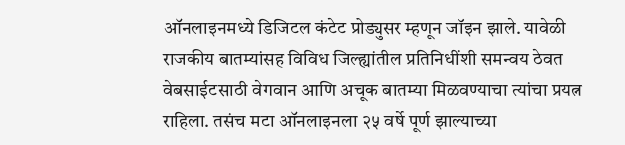ऑनलाइनमध्ये डिजिटल कंटेट प्रोड्युसर म्हणून जॉइन झाले. यावेळी राजकीय बातम्यांसह विविध जिल्ह्यांतील प्रतिनिधींशी समन्वय ठेवत वेबसाईटसाठी वेगवान आणि अचूक बातम्या मिळवण्याचा त्यांचा प्रयत्न राहिला. तसंच मटा ऑनलाइनला २५ वर्षे पूर्ण झाल्याच्या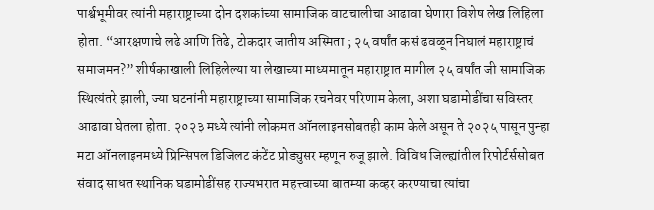पार्श्वभूमीवर त्यांनी महाराष्ट्राच्या दोन दशकांच्या सामाजिक वाटचालीचा आढावा घेणारा विशेष लेख लिहिला होता. “आरक्षणाचे लढे आणि तिढे, टोकदार जातीय अस्मिता ; २५ वर्षांत कसं ढवळून निघालं महाराष्ट्राचं समाजमन?” शीर्षकाखाली लिहिलेल्या या लेखाच्या माध्यमातून महाराष्ट्रात मागील २५ वर्षांत जी सामाजिक स्थित्यंतरे झाली, ज्या घटनांनी महाराष्ट्राच्या सामाजिक रचनेवर परिणाम केला, अशा घडामोडींचा सविस्तर आढावा घेतला होता. २०२३ मध्ये त्यांनी लोकमत ऑनलाइनसोबतही काम केले असून ते २०२५ पासून पुन्हा मटा ऑनलाइनमध्ये प्रिन्सिपल डिजिलट कंटेंट प्रोड्युसर म्हणून रुजू झाले. विविध जिल्ह्यांतील रिपोर्टर्ससोबत संवाद साधत स्थानिक घडामोडींसह राज्यभरात महत्त्वाच्या बातम्या कव्हर करण्याचा त्यांचा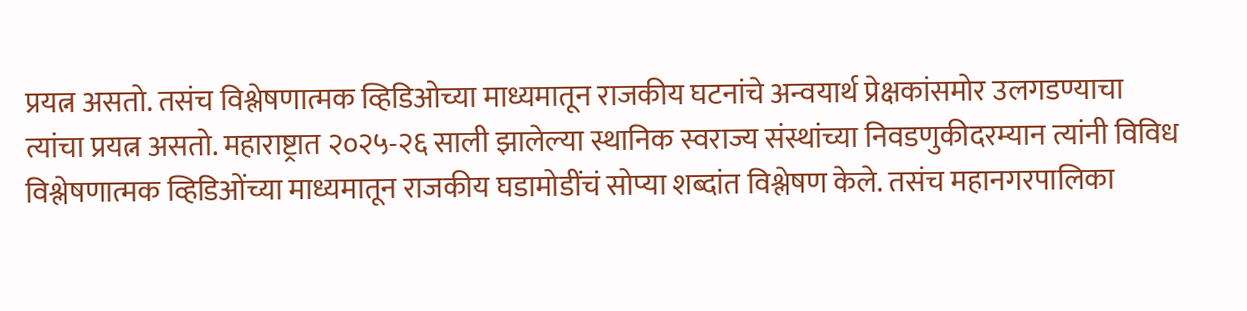प्रयत्न असतो. तसंच विश्लेषणात्मक व्हिडिओच्या माध्यमातून राजकीय घटनांचे अन्वयार्थ प्रेक्षकांसमोर उलगडण्याचा त्यांचा प्रयत्न असतो. महाराष्ट्रात २०२५-२६ साली झालेल्या स्थानिक स्वराज्य संस्थांच्या निवडणुकीदरम्यान त्यांनी विविध विश्लेषणात्मक व्हिडिओंच्या माध्यमातून राजकीय घडामोडींचं सोप्या शब्दांत विश्लेषण केले. तसंच महानगरपालिका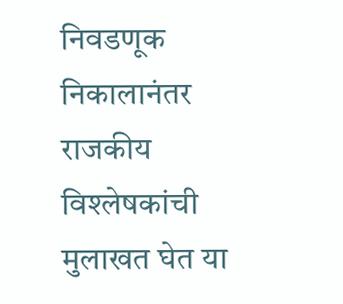निवडणूक निकालानंतर राजकीय विश्लेषकांची मुलाखत घेत या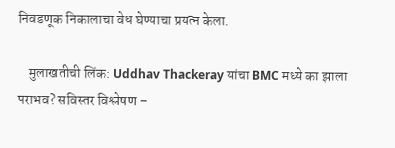निवडणूक निकालाचा वेध घेण्याचा प्रयत्न केला.

    मुलाखतीची लिंक: Uddhav Thackeray यांचा BMC मध्ये का झाला पराभव? सविस्तर विश्लेषण –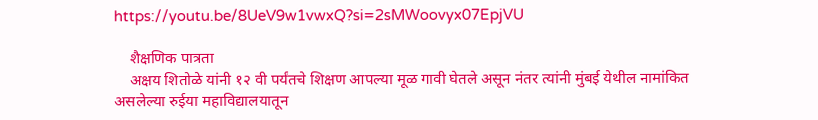https://youtu.be/8UeV9w1vwxQ?si=2sMWoovyx07EpjVU

    शैक्षणिक पात्रता
    अक्षय शितोळे यांनी १२ वी पर्यंतचे शिक्षण आपल्या मूळ गावी घेतले असून नंतर त्यांनी मुंबई येथील नामांकित असलेल्या रुईया महाविद्यालयातून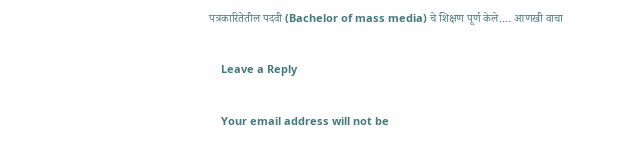पत्रकारितेतील पदवी (Bachelor of mass media) चे शिक्षण पूर्ण केले.… आणखी वाचा

    Leave a Reply

    Your email address will not be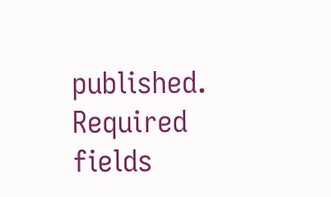published. Required fields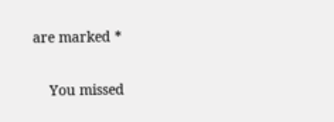are marked *

    You missed